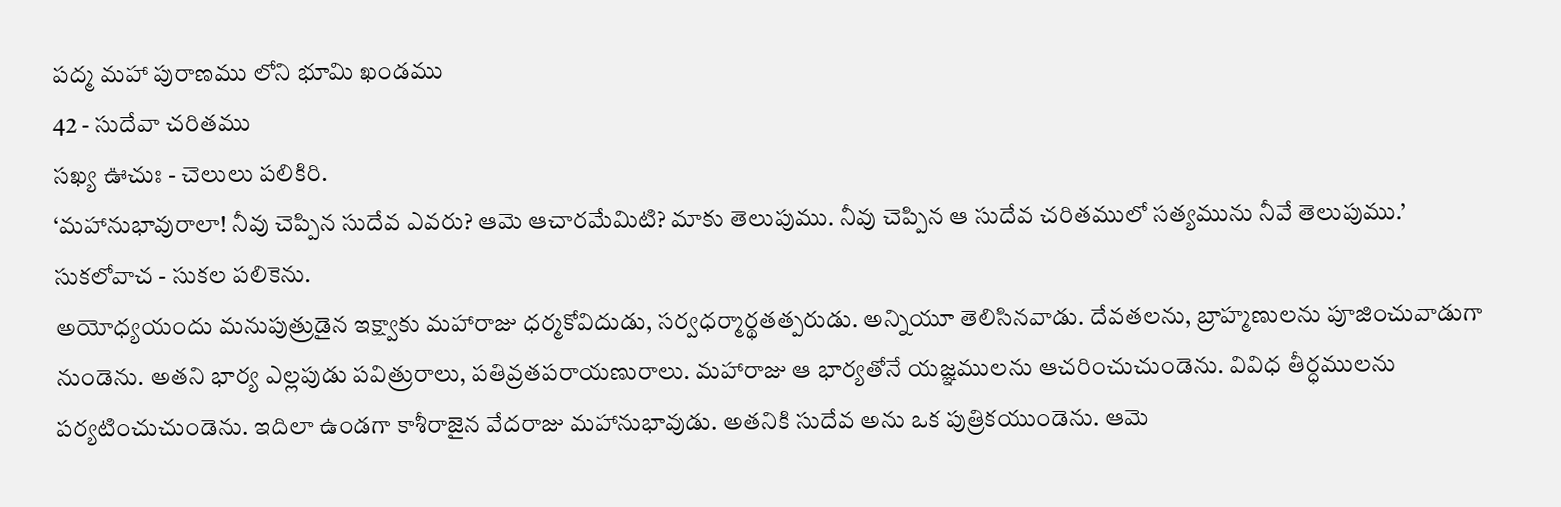పద్మ మహా పురాణము లోని భూమి ఖండము
42 - సుదేవా చరితము
సఖ్య ఊచుః - చెలులు పలికిరి.
‘మహానుభావురాలా! నీవు చెప్పిన సుదేవ ఎవరు? ఆమె ఆచారమేమిటి? మాకు తెలుపుము. నీవు చెప్పిన ఆ సుదేవ చరితములో సత్యమును నీవే తెలుపుము.’
సుకలోవాచ - సుకల పలికెను.
అయోధ్యయందు మనుపుత్రుడైన ఇక్ష్వాకు మహారాజు ధర్మకోవిదుడు, సర్వధర్మార్థతత్పరుడు. అన్నియూ తెలిసినవాడు. దేవతలను, బ్రాహ్మణులను పూజించువాడుగా నుండెను. అతని భార్య ఎల్లపుడు పవిత్రురాలు, పతివ్రతపరాయణురాలు. మహారాజు ఆ భార్యతోనే యజ్ఞములను ఆచరించుచుండెను. వివిధ తీర్ధములను పర్యటించుచుండెను. ఇదిలా ఉండగా కాశీరాజైన వేదరాజు మహానుభావుడు. అతనికి సుదేవ అను ఒక పుత్రికయుండెను. ఆమె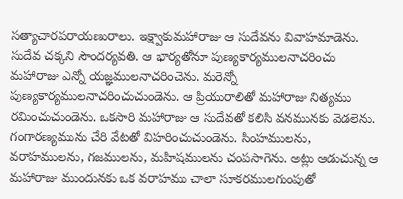సత్యాచారపరాయణురాలు. ఇక్ష్వాకుమహారాజు ఆ సుదేవను వివాహమాడెను. సుదేవ చక్కని సౌందర్యవతి. ఆ భార్యతోనూ పుణ్యకార్యములనాచరించు మహారాజు ఎన్నో యజ్ఞములనాచరించెను. మరెన్నో పుణ్యకార్యములనాచరించుచుండెను. ఆ ప్రియురాలితో మహారాజు నిత్యము రమించుచుండెను. ఒకసారి మహారాజు ఆ సుదేవతో కలిసి వనమునకు వెడలెను.
గంగారణ్యమును చేరి వేటతో విహరించుచుండెను. సింహములను, వరాహములను, గజములను, మహిషములను చంపసాగెను. అట్లు ఆడుచున్న ఆ మహారాజు ముందునకు ఒక వరాహము చాలా సూకరములగుంపుతో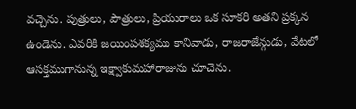వచ్చెను. పుత్రులు, పౌత్రులు, ప్రియురాలు ఒక సూకరి అతని ప్రక్కన ఉండెను. ఎవరికి జయింపశక్యము కానివాడు, రాజరాజేన్గుడు, వేటలో ఆసక్తముగానున్న ఇక్ష్వాకుమహారాజును చూచెను.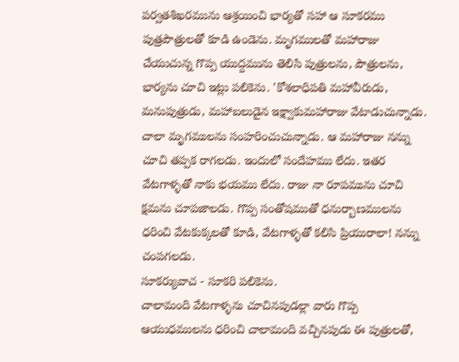పర్వతశిఖరమును ఆశ్రయించి భార్యతో సహా ఆ సూకరము పుత్రపౌత్రులతో కూడి ఉండెను. మృగములతో మహారాజు చేయుచున్న గొప్ప యుద్దమును తెలిసి పుత్రులను, పౌత్రులను, భార్యను చూచి ఇట్లు పలికెను. 'కోశలాధిపతి మహావీరుడు, మనుపుత్రుడు, మహాబలుడైన ఇక్ష్వాకుమహారాజు వేటాడుచున్నాడు. చాలా మృగములను సంహరించుచున్నాడు. ఆ మహారాజు నన్ను చూచి తప్పక రాగలడు. ఇందులో సందేహము లేదు. ఇతర వేటగాళ్ళతో నాకు భయము లేదు. రాజు నా రూపమును చూచి క్షమను చూపజాలడు. గొప్ప సంతోషముతో ధనుర్బాణములను ధరించి వేటకుక్కలతో కూడి, వేటగాళ్ళతో కలిసి ప్రియురాలా! నన్ను చంపగలడు.
సూకర్యువాచ - సూకరి పలికెను.
చాలామంది వేటగాళ్ళను చూచినపుడల్లా వారు గొప్ప ఆయుధములను ధరించి చాలామంది వచ్చినపుడు ఈ పుత్రులతో,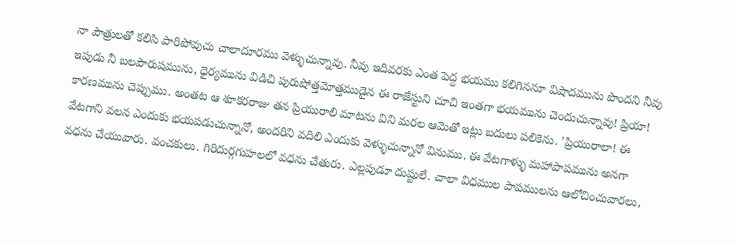నా పౌత్రులతో కలిసి పారిపోవుచు చాలాదూరము వెళ్ళుచున్నావు. నీవు ఇదివరకు ఎంత పెద్ద భయము కలిగిననూ విషాదమును పొందని నీవు ఇపుడు నీ బలపౌరుషమును, ధైర్యమును విడిచి పురుషోత్తమోత్తముడైన ఈ రాజేస్టుని చూచి ఇంతగా భయమును చెందుచున్నావు! ప్రియా! కారణమును చెప్పుము. అంతట ఆ శూకరరాజు తన ప్రియురాలి మాటను విని మరల ఆమెతో ఇట్లు బదులు పలికెను. 'ప్రియురాలా! ఈ వేటగాని వలన ఎందుకు భయపడుచున్నానో, అందరిని వదిలి ఎందుకు వెళ్ళుచున్నానో వినుము. ఈ వేటగాళ్ళు మహాపాపమును అనగా వధను చేయువారు. వంచకులు. గిరిదుర్గగుహలలో వధను చేతురు. ఎల్లపుడూ దుష్టులే. చాలా విధముల పాపములను ఆలోచించువారలు,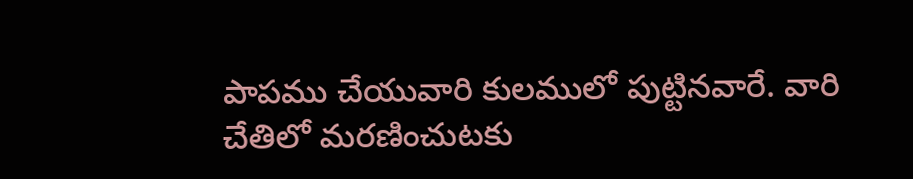పాపము చేయువారి కులములో పుట్టినవారే. వారి చేతిలో మరణించుటకు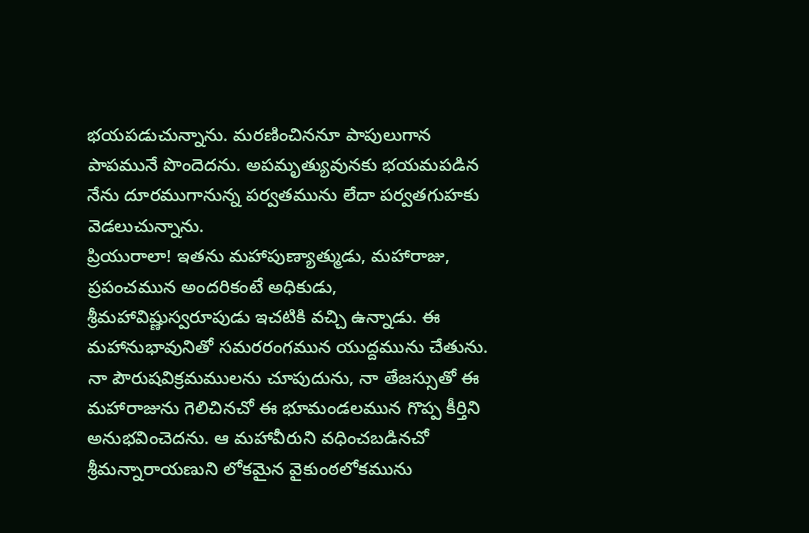భయపడుచున్నాను. మరణించిననూ పాపులుగాన పాపమునే పొందెదను. అపమృత్యువునకు భయమపడిన నేను దూరముగానున్న పర్వతమును లేదా పర్వతగుహకు వెడలుచున్నాను.
ప్రియురాలా! ఇతను మహాపుణ్యాత్ముడు, మహారాజు, ప్రపంచమున అందరికంటే అధికుడు, శ్రీమహావిష్ణుస్వరూపుడు ఇచటికి వచ్చి ఉన్నాడు. ఈ మహానుభావునితో సమరరంగమున యుద్దమును చేతును. నా పౌరుషవిక్రమములను చూపుదును, నా తేజస్సుతో ఈ మహారాజును గెలిచినచో ఈ భూమండలమున గొప్ప కీర్తిని అనుభవించెదను. ఆ మహావీరుని వధించబడినచో శ్రీమన్నారాయణుని లోకమైన వైకుంఠలోకమును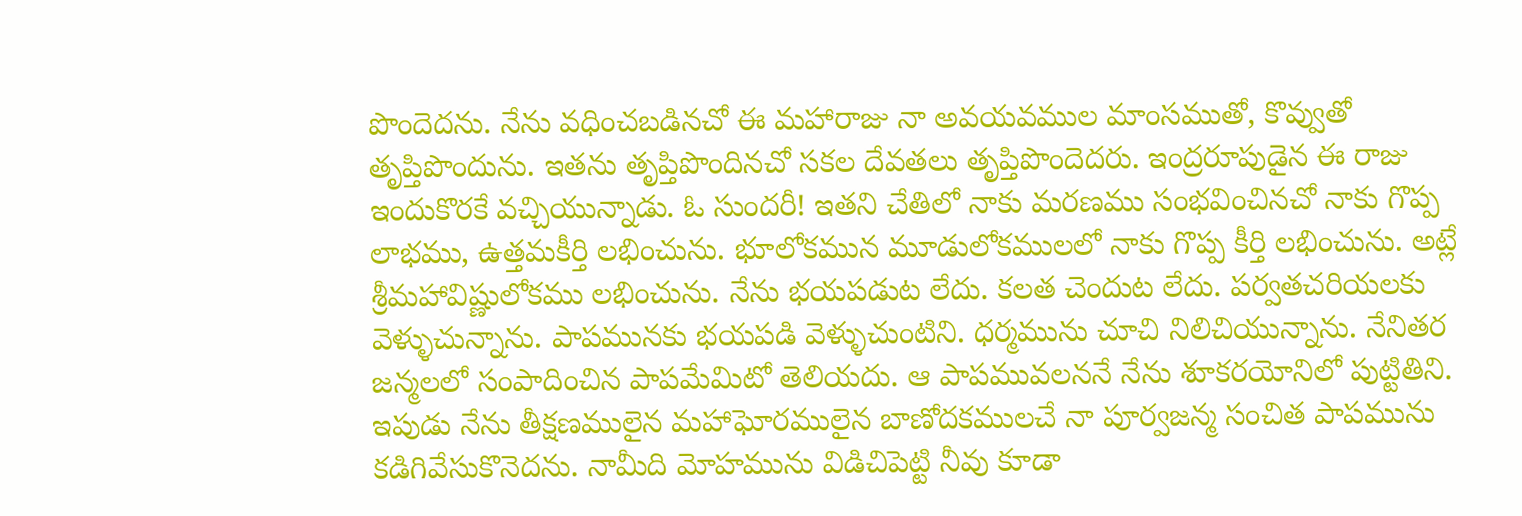పొందెదను. నేను వధించబడినచో ఈ మహారాజు నా అవయవముల మాంసముతో, కొవ్వుతో తృప్తిపొందును. ఇతను తృప్తిపొందినచో సకల దేవతలు తృప్తిపొందెదరు. ఇంద్రరూపుడైన ఈ రాజు ఇందుకొరకే వచ్చియున్నాడు. ఓ సుందరీ! ఇతని చేతిలో నాకు మరణము సంభవించినచో నాకు గొప్ప లాభము, ఉత్తమకీర్తి లభించును. భూలోకమున మూడులోకములలో నాకు గొప్ప కీర్తి లభించును. అట్లే శ్రీమహావిష్ణులోకము లభించును. నేను భయపడుట లేదు. కలత చెందుట లేదు. పర్వతచరియలకు వెళ్ళుచున్నాను. పాపమునకు భయపడి వెళ్ళుచుంటిని. ధర్మమును చూచి నిలిచియున్నాను. నేనితర జన్మలలో సంపాదించిన పాపమేమిటో తెలియదు. ఆ పాపమువలననే నేను శూకరయోనిలో పుట్టితిని. ఇపుడు నేను తీక్షణములైన మహాఘోరములైన బాణోదకములచే నా పూర్వజన్మ సంచిత పాపమును కడిగివేసుకొనెదను. నామీది మోహమును విడిచిపెట్టి నీవు కూడా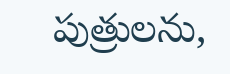పుత్రులను,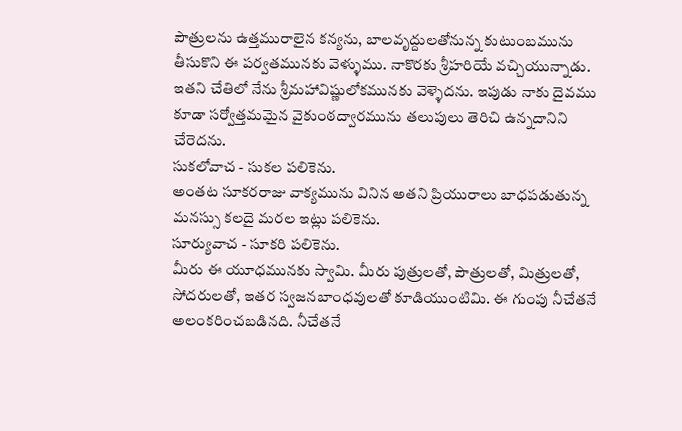పౌత్రులను ఉత్తమురాలైన కన్యను, బాలవృద్దులతోనున్న కుటుంబమును తీసుకొని ఈ పర్వతమునకు వెళ్ళుము. నాకొరకు శ్రీహరియే వచ్చియున్నాడు. ఇతని చేతిలో నేను శ్రీమహావిష్ణులోకమునకు వెళ్ళెదను. ఇపుడు నాకు దైవము కూడా సర్వోత్తమమైన వైకుంఠద్వారమును తలుపులు తెరిచి ఉన్నదానిని చేరెదను.
సుకలోవాచ - సుకల పలికెను.
అంతట సూకరరాజు వాక్యమును వినిన అతని ప్రియురాలు బాధపడుతున్న మనస్సు కలదై మరల ఇట్లు పలికెను.
సూర్యువాచ - సూకరి పలికెను.
మీరు ఈ యూధమునకు స్వామి. మీరు పుత్రులతో, పౌత్రులతో, మిత్రులతో, సోదరులతో, ఇతర స్వజనబాంధవులతో కూడియుంటిమి. ఈ గుంపు నీచేతనే అలంకరించబడినది. నీచేతనే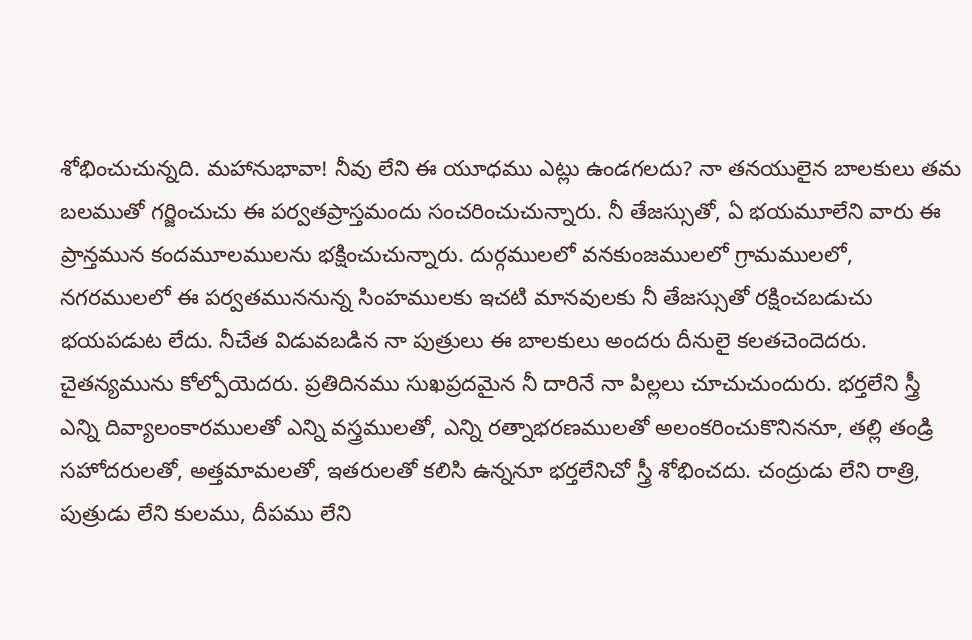శోభించుచున్నది. మహానుభావా! నీవు లేని ఈ యూధము ఎట్లు ఉండగలదు? నా తనయులైన బాలకులు తమ బలముతో గర్జించుచు ఈ పర్వతప్రాస్తమందు సంచరించుచున్నారు. నీ తేజస్సుతో, ఏ భయమూలేని వారు ఈ ప్రాన్తమున కందమూలములను భక్షించుచున్నారు. దుర్గములలో వనకుంజములలో గ్రామములలో, నగరములలో ఈ పర్వతముననున్న సింహములకు ఇచటి మానవులకు నీ తేజస్సుతో రక్షించబడుచు భయపడుట లేదు. నీచేత విడువబడిన నా పుత్రులు ఈ బాలకులు అందరు దీనులై కలతచెందెదరు. చైతన్యమును కోల్పోయెదరు. ప్రతిదినము సుఖప్రదమైన నీ దారినే నా పిల్లలు చూచుచుందురు. భర్తలేని స్త్రీ ఎన్ని దివ్యాలంకారములతో ఎన్ని వస్త్రములతో, ఎన్ని రత్నాభరణములతో అలంకరించుకొనిననూ, తల్లి తండ్రి సహోదరులతో, అత్తమామలతో, ఇతరులతో కలిసి ఉన్ననూ భర్తలేనిచో స్త్రీ శోభించదు. చంద్రుడు లేని రాత్రి, పుత్రుడు లేని కులము, దీపము లేని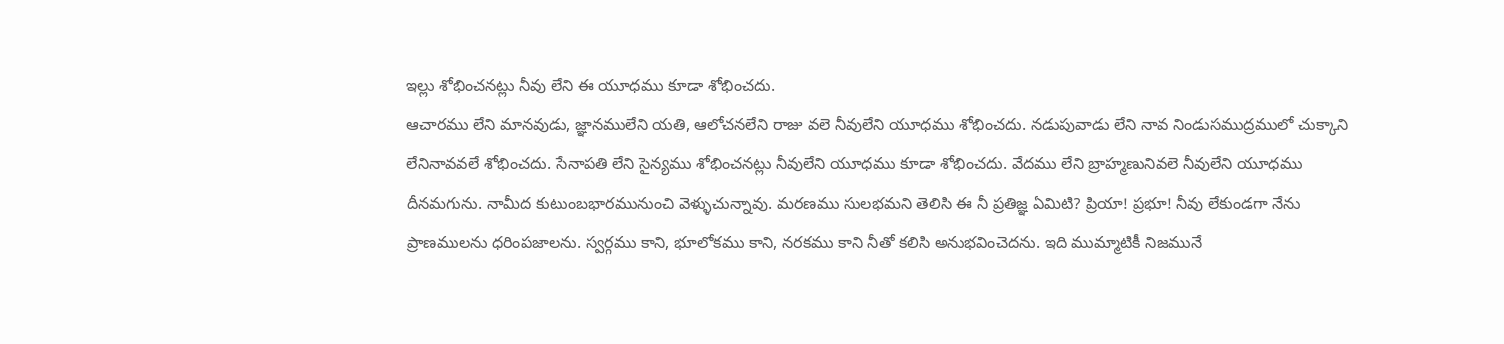ఇల్లు శోభించనట్లు నీవు లేని ఈ యూధము కూడా శోభించదు.
ఆచారము లేని మానవుడు, జ్ఞానములేని యతి, ఆలోచనలేని రాజు వలె నీవులేని యూధము శోభించదు. నడుపువాడు లేని నావ నిండుసముద్రములో చుక్కాని లేనినావవలే శోభించదు. సేనాపతి లేని సైన్యము శోభించనట్లు నీవులేని యూధము కూడా శోభించదు. వేదము లేని బ్రాహ్మణునివలె నీవులేని యూధము దీనమగును. నామీద కుటుంబభారమునుంచి వెళ్ళుచున్నావు. మరణము సులభమని తెలిసి ఈ నీ ప్రతిజ్ఞ ఏమిటి? ప్రియా! ప్రభూ! నీవు లేకుండగా నేను ప్రాణములను ధరింపజాలను. స్వర్గము కాని, భూలోకము కాని, నరకము కాని నీతో కలిసి అనుభవించెదను. ఇది ముమ్మాటికీ నిజమునే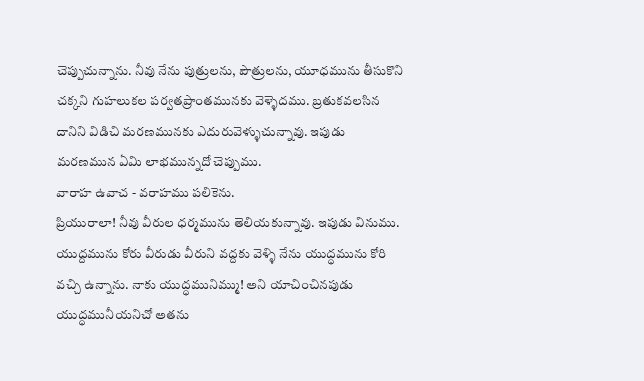చెప్పుచున్నాను. నీవు నేను పుత్రులను, పౌత్రులను, యూధమును తీసుకొని చక్కని గుహలుకల పర్వతప్రాంతమునకు వెళ్ళెదము. బ్రతుకవలసిన దానిని విడిచి మరణమునకు ఎదురువెళ్ళుచున్నావు. ఇపుడు మరణమున ఏమి లాభమున్నదో చెప్పుము.
వారాహ ఉవాచ - వరాహము పలికెను.
ప్రియురాలా! నీవు వీరుల ధర్మమును తెలియకున్నావు. ఇపుడు వినుము. యుద్దమును కోరు వీరుడు వీరుని వద్దకు వెళ్ళి నేను యుద్ధమును కోరి వచ్చి ఉన్నాను. నాకు యుద్ధమునిమ్ము! అని యాచించినపుడు యుద్ధమునీయనిచో అతను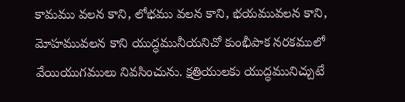కామము వలన కాని, లోభము వలన కాని, భయమువలన కాని, మోహమువలన కాని యుద్ధమునీయనిచో కుంభీపాక నరకములో వేయియుగములు నివసించును. క్షత్రియులకు యుద్ధమునిచ్చుటే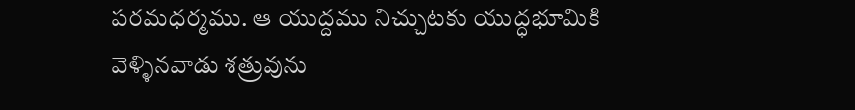పరమధర్మము. ఆ యుద్దము నిచ్చుటకు యుద్ధభూమికి వెళ్ళినవాడు శత్రువును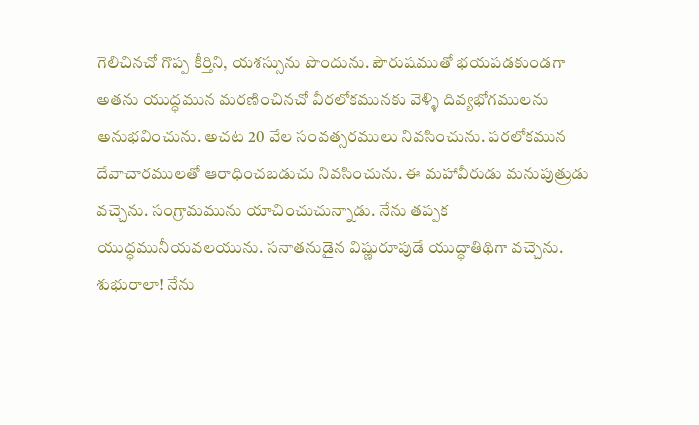గెలిచినచో గొప్ప కీర్తిని, యశస్సును పొందును. పౌరుషముతో భయపడకుండగా అతను యుద్ధమున మరణించినచో వీరలోకమునకు వెళ్ళి దివ్యభోగములను అనుభవించును. అచట 20 వేల సంవత్సరములు నివసించును. పరలోకమున దేవాచారములతో ఆరాధించబడుచు నివసించును. ఈ మహావీరుడు మనుపుత్రుడు వచ్చెను. సంగ్రామమును యాచించుచున్నాడు. నేను తప్పక యుద్ధమునీయవలయును. సనాతనుడైన విష్ణురూపుడే యుద్ధాతిథిగా వచ్చెను. శుభురాలా! నేను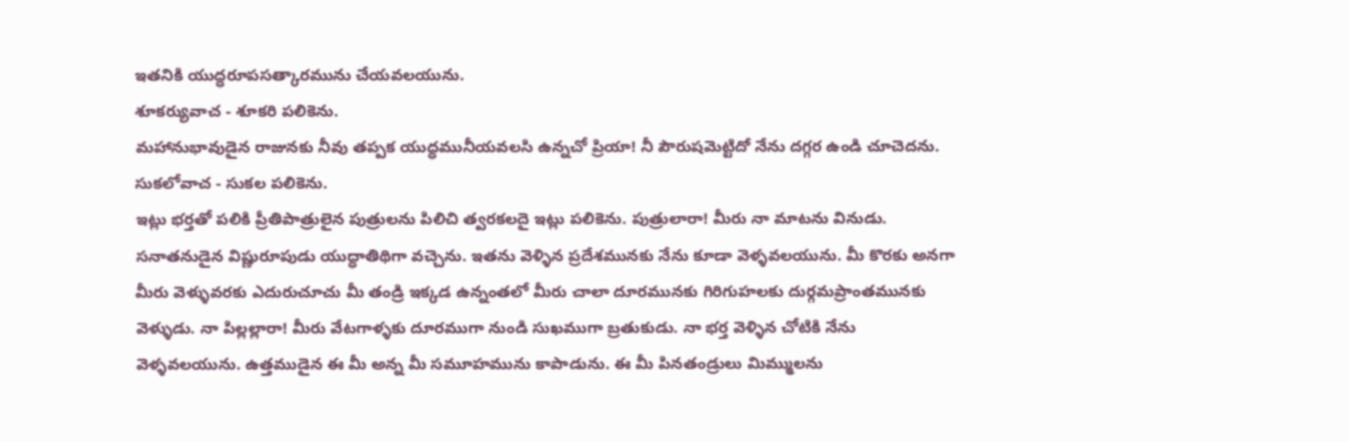ఇతనికి యుద్ధరూపసత్కారమును చేయవలయును.
శూకర్యువాచ - శూకరి పలికెను.
మహానుభావుడైన రాజునకు నీవు తప్పక యుద్ధమునీయవలసి ఉన్నచో ప్రియా! నీ పౌరుషమెట్టిదో నేను దగ్గర ఉండి చూచెదను.
సుకలోవాచ - సుకల పలికెను.
ఇట్లు భర్తతో పలికి ప్రీతిపాత్రులైన పుత్రులను పిలిచి త్వరకలదై ఇట్లు పలికెను. పుత్రులారా! మీరు నా మాటను వినుడు. సనాతనుడైన విష్ణురూపుడు యుద్ధాతిథిగా వచ్చెను. ఇతను వెళ్ళిన ప్రదేశమునకు నేను కూడా వెళ్ళవలయును. మీ కొరకు అనగా మీరు వెళ్ళువరకు ఎదురుచూచు మీ తండ్రి ఇక్కడ ఉన్నంతలో మీరు చాలా దూరమునకు గిరిగుహలకు దుర్గమప్రాంతమునకు వెళ్ళుడు. నా పిల్లల్లారా! మీరు వేటగాళ్ళకు దూరముగా నుండి సుఖముగా బ్రతుకుడు. నా భర్త వెళ్ళిన చోటికి నేను వెళ్ళవలయును. ఉత్తముడైన ఈ మీ అన్న మీ సమూహమును కాపాడును. ఈ మీ పినతండ్రులు మిమ్ములను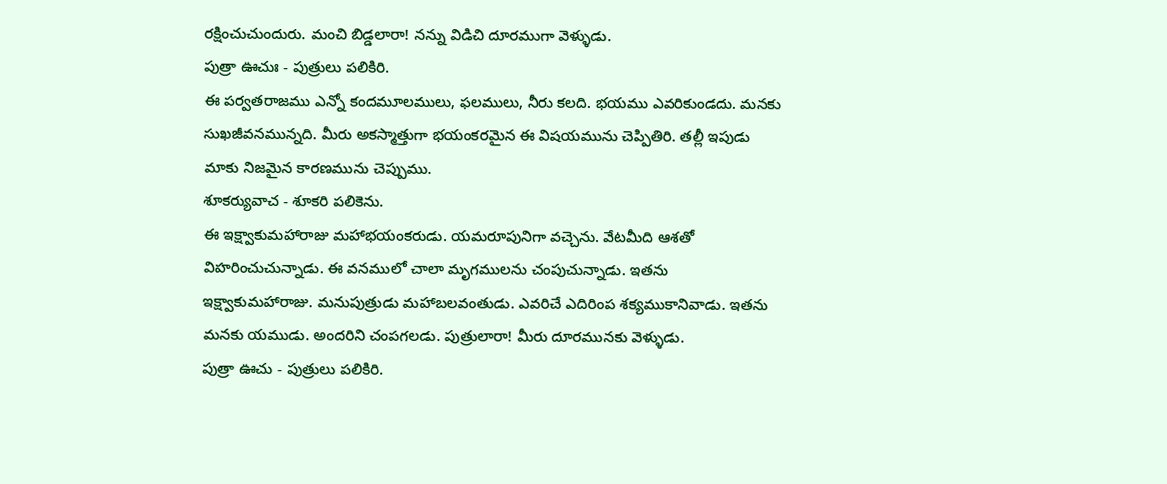రక్షించుచుందురు. మంచి బిడ్డలారా! నన్ను విడిచి దూరముగా వెళ్ళుడు.
పుత్రా ఊచుః - పుత్రులు పలికిరి.
ఈ పర్వతరాజము ఎన్నో కందమూలములు, ఫలములు, నీరు కలది. భయము ఎవరికుండదు. మనకు సుఖజీవనమున్నది. మీరు అకస్మాత్తుగా భయంకరమైన ఈ విషయమును చెప్పితిరి. తల్లీ ఇపుడు మాకు నిజమైన కారణమును చెప్పుము.
శూకర్యువాచ - శూకరి పలికెను.
ఈ ఇక్ష్వాకుమహారాజు మహాభయంకరుడు. యమరూపునిగా వచ్చెను. వేటమీది ఆశతో విహరించుచున్నాడు. ఈ వనములో చాలా మృగములను చంపుచున్నాడు. ఇతను ఇక్ష్వాకుమహారాజు. మనుపుత్రుడు మహాబలవంతుడు. ఎవరిచే ఎదిరింప శక్యముకానివాడు. ఇతను మనకు యముడు. అందరిని చంపగలడు. పుత్రులారా! మీరు దూరమునకు వెళ్ళుడు.
పుత్రా ఊచు - పుత్రులు పలికిరి.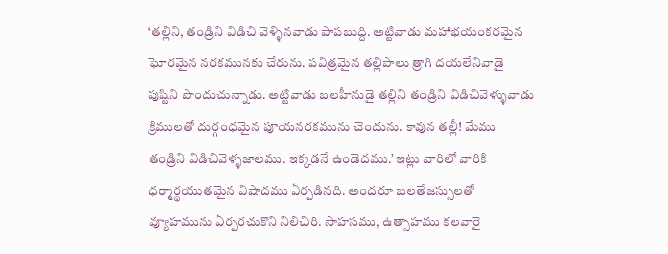‘తల్లిని, తండ్రిని విడిచి వెళ్ళినవాడు పాపబుద్ది. అట్టివాడు మహాభయంకరమైన ఘోరమైన నరకమునకు చేరును. పవిత్రమైన తల్లిపాలు త్రాగి దయలేనివాడై పుష్టిని పొందుచున్నాడు. అట్టివాడు బలహీనుడై తల్లిని తండ్రిని విడిచివెళ్ళువాడు క్రిములతో దుర్గంధమైన పూయనరకమును చెందును. కావున తల్లీ! మేము తండ్రిని విడిచివెళ్ళజాలము. ఇక్కడనే ఉండెదము.’ ఇట్లు వారిలో వారికి ధర్మార్థయుతమైన విషాదము ఏర్పడినది. అందరూ బలతేజస్సులతో వ్యూహమును ఏర్పరచుకొని నిలిచిరి. సాహసము, ఉత్సాహము కలవారై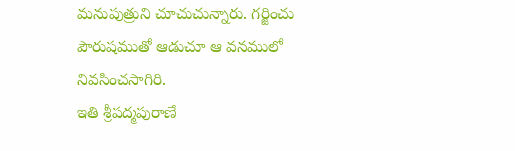మనుపుత్రుని చూచుచున్నారు. గర్జించు పౌరుషముతో ఆడుచూ ఆ వనములో నివసించసాగిరి.
ఇతి శ్రీపద్మపురాణే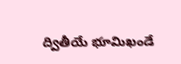ద్వితీయే భూమిఖండే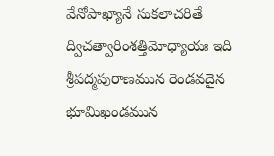వేనోపాఖ్యానే సుకలాచరితే ద్విచత్వారింశత్తిమోధ్యాయః ఇది శ్రీపద్మపురాణమున రెండవదైన భూమిఖండమున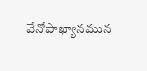వేనోపాఖ్యానమున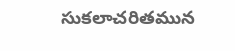సుకలాచరితమున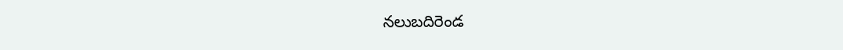నలుబదిరెండ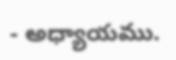- అధ్యాయము.